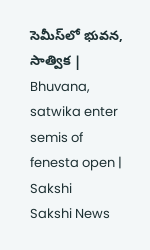సెమీస్‌లో భువన, సాత్విక | Bhuvana, satwika enter semis of fenesta open | Sakshi
Sakshi News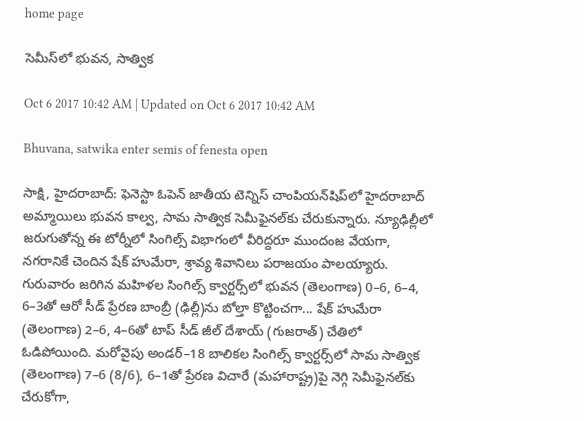home page

సెమీస్‌లో భువన, సాత్విక

Oct 6 2017 10:42 AM | Updated on Oct 6 2017 10:42 AM

Bhuvana, satwika enter semis of fenesta open

సాక్షి, హైదరాబాద్‌: ఫెనెస్టా ఓపెన్‌ జాతీయ టెన్నిస్‌ చాంపియన్‌షిప్‌లో హైదరాబాద్‌ అమ్మాయిలు భువన కాల్వ, సామ సాత్విక సెమీఫైనల్‌కు చేరుకున్నారు. న్యూఢిల్లీలో జరుగుతోన్న ఈ టోర్నీలో సింగిల్స్‌ విభాగంలో వీరిద్దరూ ముందంజ వేయగా, నగరానికే చెందిన షేక్‌ హుమేరా, శ్రావ్య శివానిలు పరాజయం పాలయ్యారు. గురువారం జరిగిన మహిళల సింగిల్స్‌ క్వార్టర్స్‌లో భువన (తెలంగాణ) 0–6, 6–4, 6–3తో ఆరో సీడ్‌ ప్రేరణ బాంబ్రీ (ఢిల్లీ)ను బోల్తా కొట్టించగా... షేక్‌ హుమేరా (తెలంగాణ) 2–6, 4–6తో టాప్‌ సీడ్‌ జీల్‌ దేశాయ్‌ (గుజరాత్‌) చేతిలో ఓడిపోయింది. మరోవైపు అండర్‌–18 బాలికల సింగిల్స్‌ క్వార్టర్స్‌లో సామ సాత్విక (తెలంగాణ) 7–6 (8/6), 6–1తో ప్రేరణ విచారే (మహారాష్ట్ర)పై నెగ్గి సెమీఫైనల్‌కు చేరుకోగా,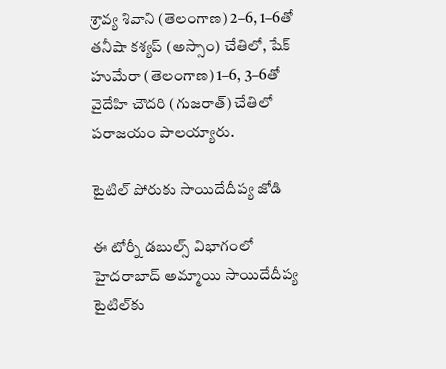శ్రావ్య శివాని (తెలంగాణ) 2–6, 1–6తో తనీషా కశ్యప్‌ (అస్సాం) చేతిలో, షేక్‌ హుమేరా (తెలంగాణ) 1–6, 3–6తో వైదేహి చౌదరి (గుజరాత్‌) చేతిలో పరాజయం పాలయ్యారు.

టైటిల్‌ పోరుకు సాయిదేదీప్య జోడి

ఈ టోర్నీ డబుల్స్‌ విభాగంలో హైదరాబాద్‌ అమ్మాయి సాయిదేదీప్య టైటిల్‌కు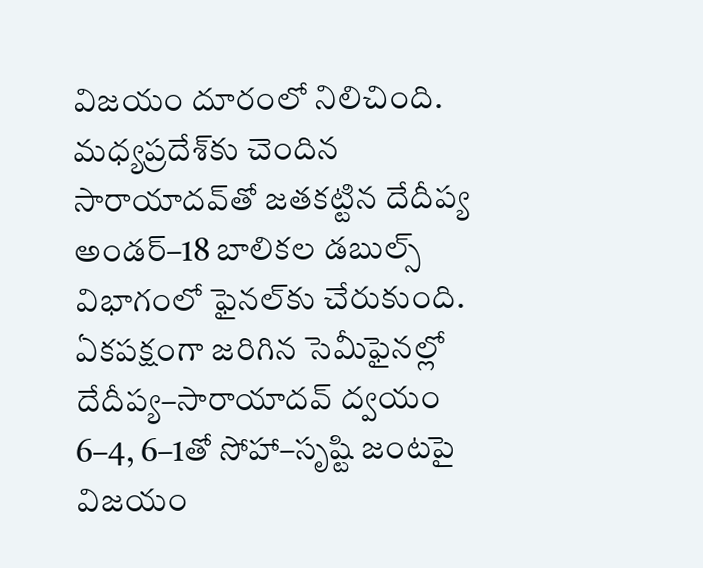విజయం దూరంలో నిలిచింది. మధ్యప్రదేశ్‌కు చెందిన సారాయాదవ్‌తో జతకట్టిన దేదీప్య అండర్‌–18 బాలికల డబుల్స్‌ విభాగంలో ఫైనల్‌కు చేరుకుంది. ఏకపక్షంగా జరిగిన సెమీఫైనల్లో దేదీప్య–సారాయాదవ్‌ ద్వయం 6–4, 6–1తో సోహా–సృష్టి జంటపై విజయం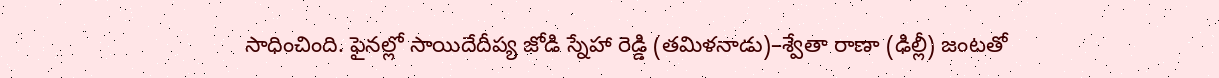సాధించింది. ఫైనల్లో సాయిదేదీప్య జోడి స్నేహా రెడ్డి (తమిళనాడు)–శ్వేతా రాణా (ఢిల్లీ) జంటతో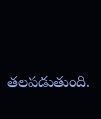తలపడుతుంది.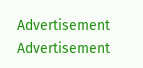Advertisement
Advertisement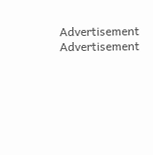Advertisement
Advertisement